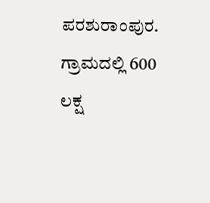ಪರಶುರಾಂಪುರ.
ಗ್ರಾಮದಲ್ಲಿ 600 ಲಕ್ಷ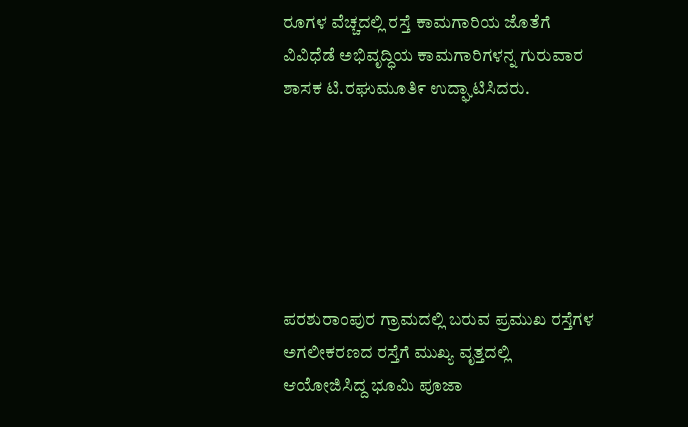ರೂಗಳ ವೆಚ್ಚದಲ್ಲಿ ರಸ್ತೆ ಕಾಮಗಾರಿಯ ಜೊತೆಗೆ ವಿವಿಧೆಡೆ ಅಭಿವೃದ್ಧಿಯ ಕಾಮಗಾರಿಗಳನ್ನ ಗುರುವಾರ ಶಾಸಕ ಟಿ.ರಘುಮೂತಿ೯ ಉದ್ಘಾಟಿಸಿದರು.






ಪರಶುರಾಂಪುರ ಗ್ರಾಮದಲ್ಲಿ ಬರುವ ಪ್ರಮುಖ ರಸ್ತೆಗಳ ಅಗಲೀಕರಣದ ರಸ್ತೆಗೆ ಮುಖ್ಯ ವೃತ್ತದಲ್ಲಿ ಆಯೋಜಿಸಿದ್ದ ಭೂಮಿ ಪೂಜಾ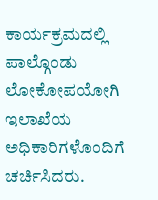ಕಾರ್ಯಕ್ರಮದಲ್ಲಿ ಪಾಲ್ಗೊಂಡು ಲೋಕೋಪಯೋಗಿ ಇಲಾಖೆಯ ಅಧಿಕಾರಿಗಳೊಂದಿಗೆ ಚರ್ಚಿಸಿದರು.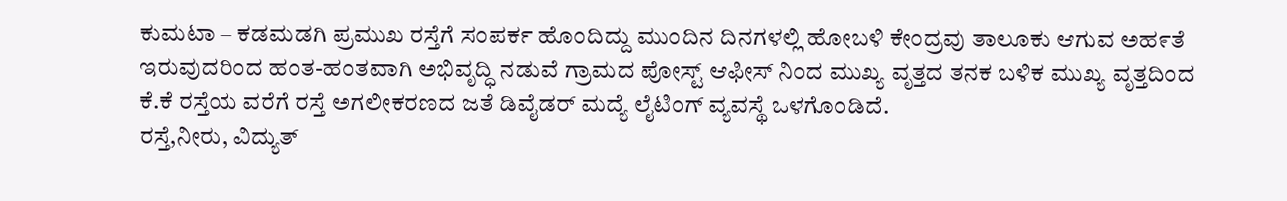ಕುಮಟಾ – ಕಡಮಡಗಿ ಪ್ರಮುಖ ರಸ್ತೆಗೆ ಸಂಪರ್ಕ ಹೊಂದಿದ್ದು ಮುಂದಿನ ದಿನಗಳಲ್ಲಿ ಹೋಬಳಿ ಕೇಂದ್ರವು ತಾಲೂಕು ಆಗುವ ಅಹ೯ತೆ ಇರುವುದರಿಂದ ಹಂತ-ಹಂತವಾಗಿ ಅಭಿವೃದ್ಧಿ ನಡುವೆ ಗ್ರಾಮದ ಪೋಸ್ಟ್ ಆಫೀಸ್ ನಿಂದ ಮುಖ್ಯ ವೃತ್ತದ ತನಕ ಬಳಿಕ ಮುಖ್ಯ ವೃತ್ತದಿಂದ ಕೆ.ಕೆ ರಸ್ತೆಯ ವರೆಗೆ ರಸ್ತೆ ಅಗಲೀಕರಣದ ಜತೆ ಡಿವೈಡರ್ ಮದ್ಯೆ ಲೈಟಿಂಗ್ ವ್ಯವಸ್ಥೆ ಒಳಗೊಂಡಿದೆ.
ರಸ್ತೆ,ನೀರು, ವಿದ್ಯುತ್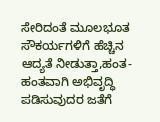ಸೇರಿದಂತೆ ಮೂಲಭೂತ ಸೌಕರ್ಯಗಳಿಗೆ ಹೆಚ್ಚಿನ ಆದ್ಯತೆ ನೀಡುತ್ತಾ,ಹಂತ-ಹಂತವಾಗಿ ಅಭಿವೃದ್ಧಿ ಪಡಿಸುವುದರ ಜತೆಗೆ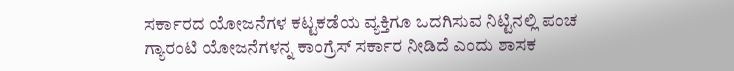ಸರ್ಕಾರದ ಯೋಜನೆಗಳ ಕಟ್ಟಕಡೆಯ ವ್ಯಕ್ತಿಗೂ ಒದಗಿಸುವ ನಿಟ್ಟಿನಲ್ಲಿ ಪಂಚ ಗ್ಯಾರಂಟಿ ಯೋಜನೆಗಳನ್ನ ಕಾಂಗ್ರೆಸ್ ಸರ್ಕಾರ ನೀಡಿದೆ ಎಂದು ಶಾಸಕ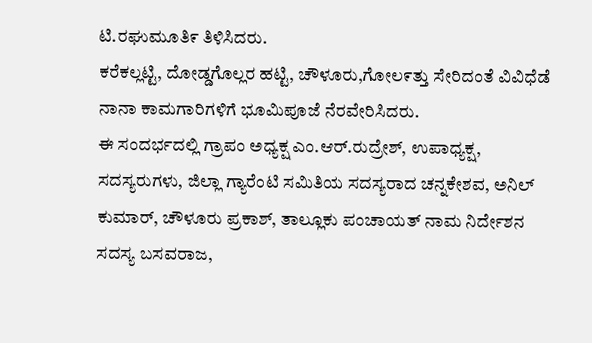ಟಿ.ರಘುಮೂತಿ೯ ತಿಳಿಸಿದರು.
ಕರೆಕಲ್ಲಟ್ಟಿ, ದೋಡ್ಡಗೊಲ್ಲರ ಹಟ್ಟಿ, ಚೌಳೂರು,ಗೋಲ೯ತ್ತು ಸೇರಿದಂತೆ ವಿವಿಧೆಡೆ ನಾನಾ ಕಾಮಗಾರಿಗಳಿಗೆ ಭೂಮಿಪೂಜೆ ನೆರವೇರಿಸಿದರು.
ಈ ಸಂದರ್ಭದಲ್ಲಿ ಗ್ರಾಪಂ ಅಧ್ಯಕ್ಷ ಎಂ.ಆರ್.ರುದ್ರೇಶ್, ಉಪಾಧ್ಯಕ್ಷ, ಸದಸ್ಯರುಗಳು, ಜಿಲ್ಲಾ ಗ್ಯಾರೆಂಟಿ ಸಮಿತಿಯ ಸದಸ್ಯರಾದ ಚನ್ನಕೇಶವ, ಅನಿಲ್ ಕುಮಾರ್, ಚೌಳೂರು ಪ್ರಕಾಶ್, ತಾಲ್ಲೂಕು ಪಂಚಾಯತ್ ನಾಮ ನಿರ್ದೇಶನ ಸದಸ್ಯ ಬಸವರಾಜ,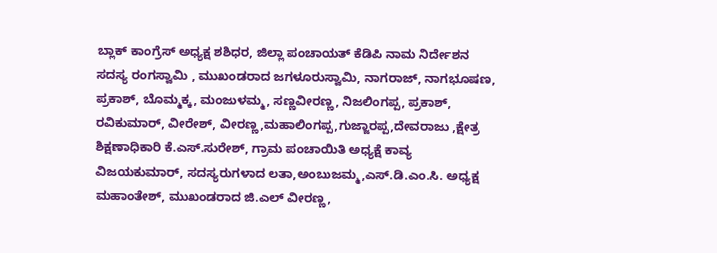ಬ್ಲಾಕ್ ಕಾಂಗ್ರೆಸ್ ಅಧ್ಯಕ್ಷ ಶಶಿಧರ, ಜಿಲ್ಲಾ ಪಂಚಾಯತ್ ಕೆಡಿಪಿ ನಾಮ ನಿರ್ದೇಶನ ಸದಸ್ಯ ರಂಗಸ್ವಾಮಿ , ಮುಖಂಡರಾದ ಜಗಳೂರುಸ್ವಾಮಿ, ನಾಗರಾಜ್, ನಾಗಭೂಷಣ, ಪ್ರಕಾಶ್, ಬೊಮ್ಮಕ್ಕ, ಮಂಜುಳಮ್ಮ, ಸಣ್ಣವೀರಣ್ಣ, ನಿಜಲಿಂಗಪ್ಪ, ಪ್ರಕಾಶ್, ರವಿಕುಮಾರ್, ವೀರೇಶ್, ವೀರಣ್ಣ,ಮಹಾಲಿಂಗಪ್ಪ,ಗುಜ್ಜಾರಪ್ಪ,ದೇವರಾಜು ,ಕ್ಷೇತ್ರ ಶಿಕ್ಷಣಾಧಿಕಾರಿ ಕೆ.ಎಸ್.ಸುರೇಶ್, ಗ್ರಾಮ ಪಂಚಾಯಿತಿ ಅಧ್ಯಕ್ಷೆ ಕಾವ್ಯ ವಿಜಯಕುಮಾರ್, ಸದಸ್ಯರುಗಳಾದ ಲತಾ,ಅಂಬುಜಮ್ಮ,ಎಸ್.ಡಿ.ಎಂ.ಸಿ. ಅಧ್ಯಕ್ಷ ಮಹಾಂತೇಶ್, ಮುಖಂಡರಾದ ಜಿ.ಎಲ್ ವೀರಣ್ಣ,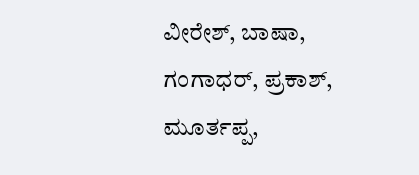ವೀರೇಶ್, ಬಾಷಾ, ಗಂಗಾಧರ್, ಪ್ರಕಾಶ್, ಮೂರ್ತಪ್ಪ,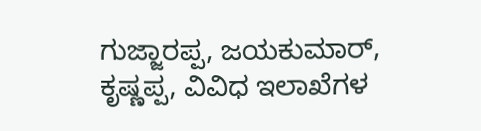ಗುಜ್ಜಾರಪ್ಪ, ಜಯಕುಮಾರ್, ಕೃಷ್ಣಪ್ಪ, ವಿವಿಧ ಇಲಾಖೆಗಳ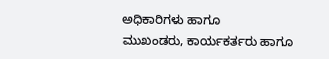ಅಧಿಕಾರಿಗಳು ಹಾಗೂ
ಮುಖಂಡರು, ಕಾರ್ಯಕರ್ತರು ಹಾಗೂ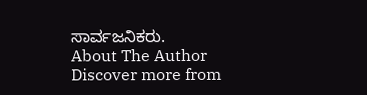ಸಾರ್ವಜನಿಕರು.
About The Author
Discover more from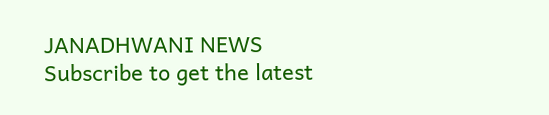JANADHWANI NEWS
Subscribe to get the latest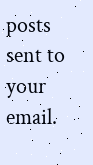posts sent to your email.